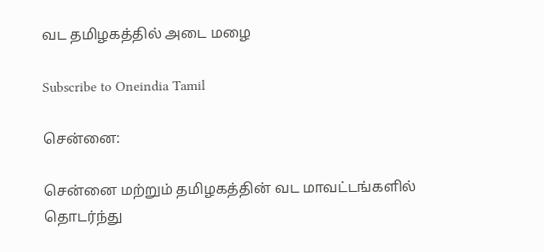வட தமிழகத்தில் அடை மழை

Subscribe to Oneindia Tamil

சென்னை:

சென்னை மற்றும் தமிழகத்தின் வட மாவட்டங்களில் தொடர்ந்து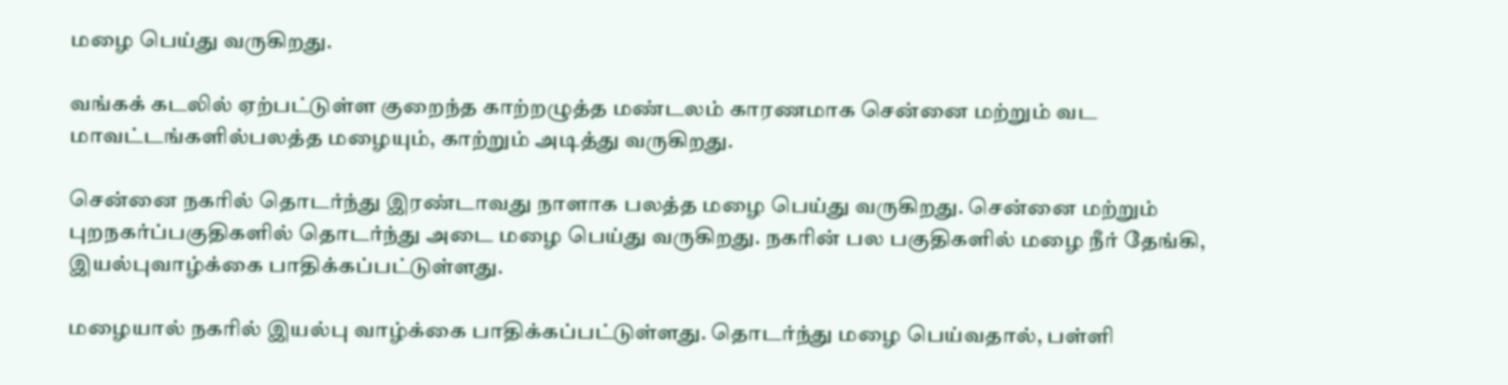மழை பெய்து வருகிறது.

வங்கக் கடலில் ஏற்பட்டுள்ள குறைந்த காற்றழுத்த மண்டலம் காரணமாக சென்னை மற்றும் வட மாவட்டங்களில்பலத்த மழையும், காற்றும் அடித்து வருகிறது.

சென்னை நகரில் தொடர்ந்து இரண்டாவது நாளாக பலத்த மழை பெய்து வருகிறது. சென்னை மற்றும் புறநகர்ப்பகுதிகளில் தொடர்ந்து அடை மழை பெய்து வருகிறது. நகரின் பல பகுதிகளில் மழை நீர் தேங்கி, இயல்புவாழ்க்கை பாதிக்கப்பட்டுள்ளது.

மழையால் நகரில் இயல்பு வாழ்க்கை பாதிக்கப்பட்டுள்ளது. தொடர்ந்து மழை பெய்வதால், பள்ளி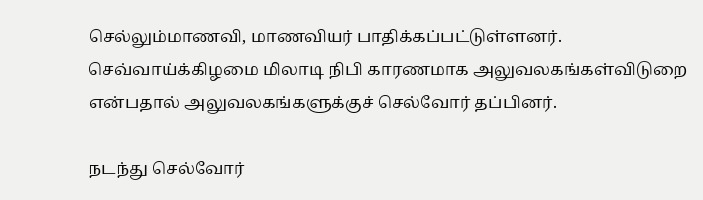செல்லும்மாணவி, மாணவியர் பாதிக்கப்பட்டுள்ளனர். செவ்வாய்க்கிழமை மிலாடி நிபி காரணமாக அலுவலகங்கள்விடுறை என்பதால் அலுவலகங்களுக்குச் செல்வோர் தப்பினர்.

நடந்து செல்வோர்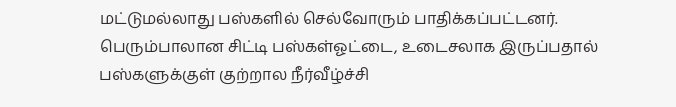மட்டுமல்லாது பஸ்களில் செல்வோரும் பாதிக்கப்பட்டனர். பெரும்பாலான சிட்டி பஸ்கள்ஓட்டை, உடைசலாக இருப்பதால் பஸ்களுக்குள் குற்றால நீர்வீழ்ச்சி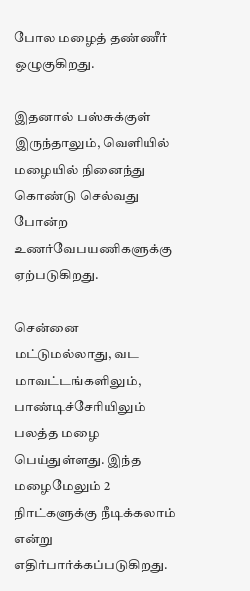போல மழைத் தண்ணீர் ஒழுகுகிறது.

இதனால் பஸ்சுக்குள் இருந்தாலும், வெளியில் மழையில் நினைந்து கொண்டு செல்வது போன்ற உணர்வேபயணிகளுக்கு ஏற்படுகிறது.

சென்னை மட்டுமல்லாது, வட மாவட்டங்களிலும், பாண்டிச்சேரியிலும் பலத்த மழை பெய்துள்ளது. இந்த மழைமேலும் 2 நிாட்களுக்கு நீடிக்கலாம் என்று எதிர்பார்க்கப்படுகிறது.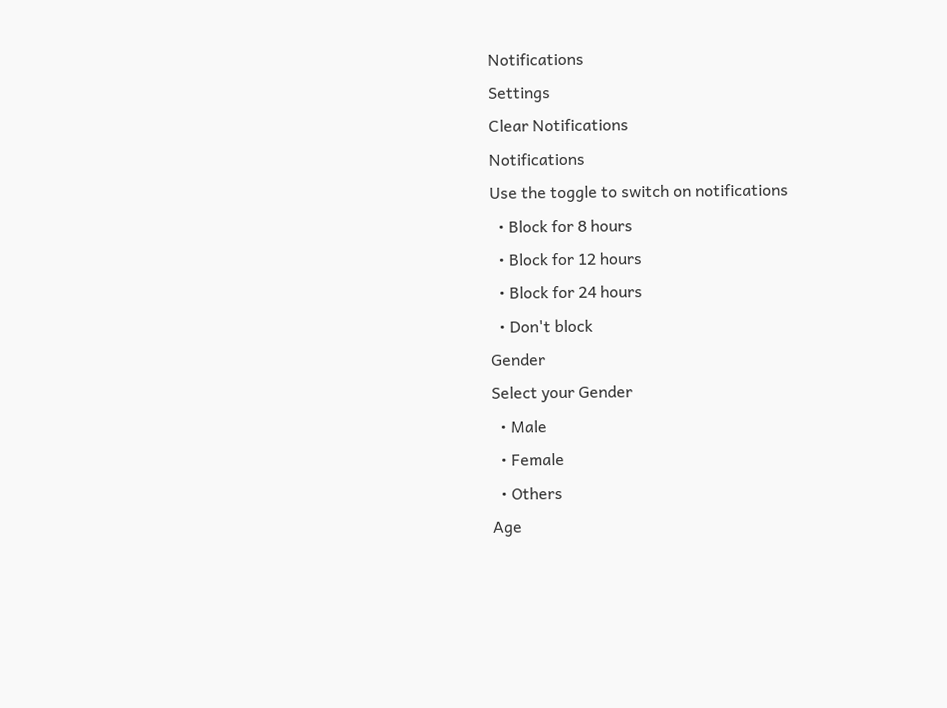Notifications
Settings
Clear Notifications
Notifications
Use the toggle to switch on notifications
  • Block for 8 hours
  • Block for 12 hours
  • Block for 24 hours
  • Don't block
Gender
Select your Gender
  • Male
  • Female
  • Others
Age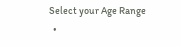Select your Age Range
  •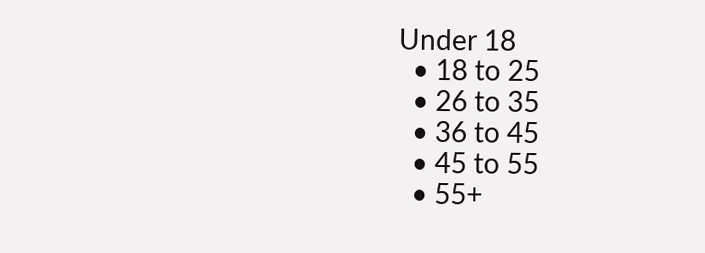Under 18
  • 18 to 25
  • 26 to 35
  • 36 to 45
  • 45 to 55
  • 55+